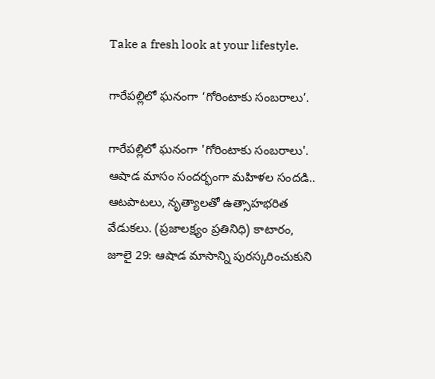Take a fresh look at your lifestyle.

గారేపల్లిలో ఘనంగా ‘గోరింటాకు సంబరాలు’.

గారేపల్లిలో ఘనంగా 'గోరింటాకు సంబరాలు'. ఆషాడ మాసం సందర్భంగా మహిళల సందడి.. ఆటపాటలు, నృత్యాలతో ఉత్సాహభరిత వేడుకలు. (ప్రజాలక్ష్యం ప్రతినిధి) కాటారం, జూలై 29: ఆషాడ మాసాన్ని పురస్కరించుకుని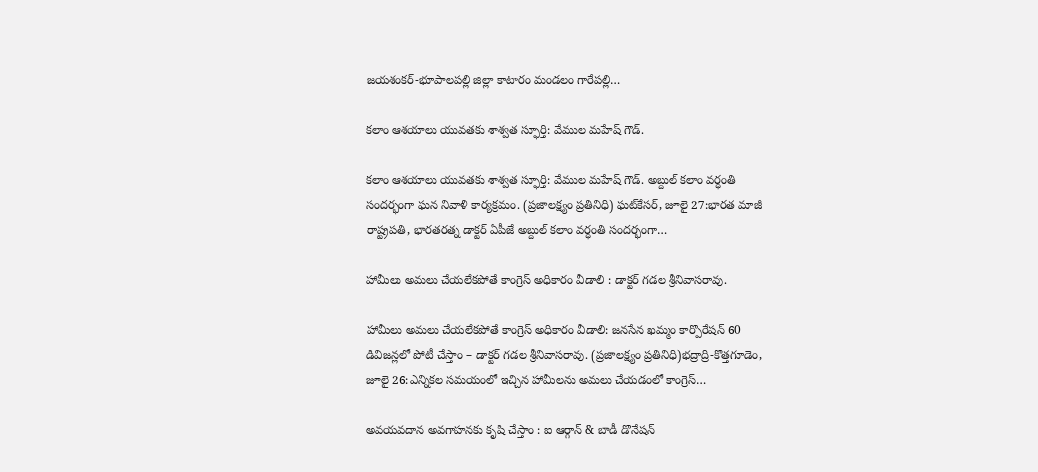జయశంకర్-భూపాలపల్లి జిల్లా కాటారం మండలం గారేపల్లి…

కలాం ఆశయాలు యువతకు శాశ్వత స్ఫూర్తి: వేముల మహేష్ గౌడ్.

కలాం ఆశయాలు యువతకు శాశ్వత స్ఫూర్తి: వేముల మహేష్ గౌడ్. అబ్దుల్ కలాం వర్ధంతి సందర్భంగా ఘన నివాళి కార్యక్రమం. (ప్రజాలక్ష్యం ప్రతినిధి) ఘట్‌కేసర్, జూలై 27:భారత మాజీ రాష్ట్రపతి, భారతరత్న డాక్టర్ ఏపీజే అబ్దుల్ కలాం వర్ధంతి సందర్భంగా…

హామీలు అమలు చేయలేకపోతే కాంగ్రెస్ అధికారం వీడాలి : డాక్టర్ గడల శ్రీనివాసరావు.

హామీలు అమలు చేయలేకపోతే కాంగ్రెస్ అధికారం వీడాలి: జనసేన ఖమ్మం కార్పొరేషన్ 60 డివిజన్లలో పోటీ చేస్తాం – డాక్టర్ గడల శ్రీనివాసరావు. (ప్రజాలక్ష్యం ప్రతినిధి)భద్రాద్రి-కొత్తగూడెం, జూలై 26:ఎన్నికల సమయంలో ఇచ్చిన హామీలను అమలు చేయడంలో కాంగ్రెస్…

అవయవదాన అవగాహనకు కృషి చేస్తాం : ఐ ఆర్గాన్ & బాడీ డొనేషన్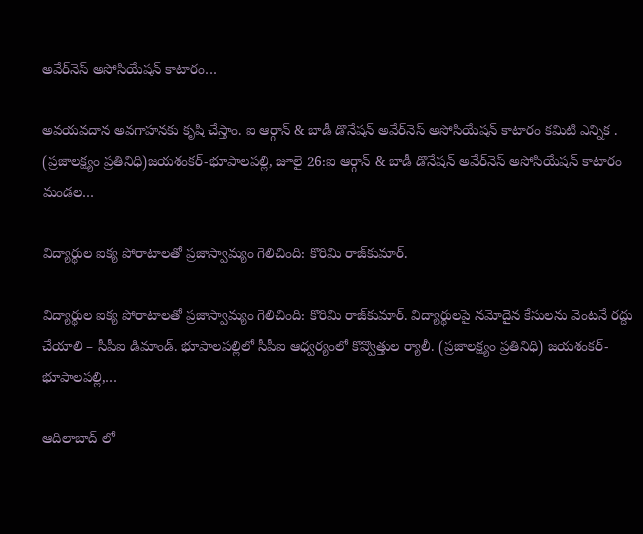అవేర్‌నెస్ అసోసియేషన్ కాటారం…

అవయవదాన అవగాహనకు కృషి చేస్తాం. ఐ ఆర్గాన్ & బాడీ డొనేషన్ అవేర్‌నెస్ అసోసియేషన్ కాటారం కమిటి ఎన్నిక . (ప్రజాలక్ష్యం ప్రతినిధి)జయశంకర్-భూపాలపల్లి, జూలై 26:ఐ ఆర్గాన్ & బాడీ డొనేషన్ అవేర్‌నెస్ అసోసియేషన్ కాటారం మండల…

విద్యార్థుల ఐక్య పోరాటాలతో ప్రజాస్వామ్యం గెలిచింది: కొరిమి రాజ్‌కుమార్.

విద్యార్థుల ఐక్య పోరాటాలతో ప్రజాస్వామ్యం గెలిచింది: కొరిమి రాజ్‌కుమార్. విద్యార్థులపై నమోదైన కేసులను వెంటనే రద్దు చేయాలి – సీపీఐ డిమాండ్. భూపాలపల్లిలో సీపీఐ ఆధ్వర్యంలో కొవ్వొత్తుల ర్యాలీ. (ప్రజాలక్ష్యం ప్రతినిధి) జయశంకర్-భూపాలపల్లి,…

ఆదిలాబాద్ లో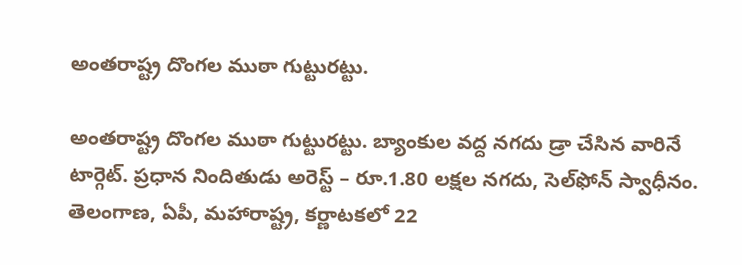అంతరాష్ట్ర దొంగల ముఠా గుట్టురట్టు.

అంతరాష్ట్ర దొంగల ముఠా గుట్టురట్టు. బ్యాంకుల వద్ద నగదు డ్రా చేసిన వారినే టార్గెట్‌. ప్రధాన నిందితుడు అరెస్ట్ – రూ.1.80 లక్షల నగదు, సెల్‌ఫోన్ స్వాధీనం. తెలంగాణ, ఏపీ, మహారాష్ట్ర, కర్ణాటకలో 22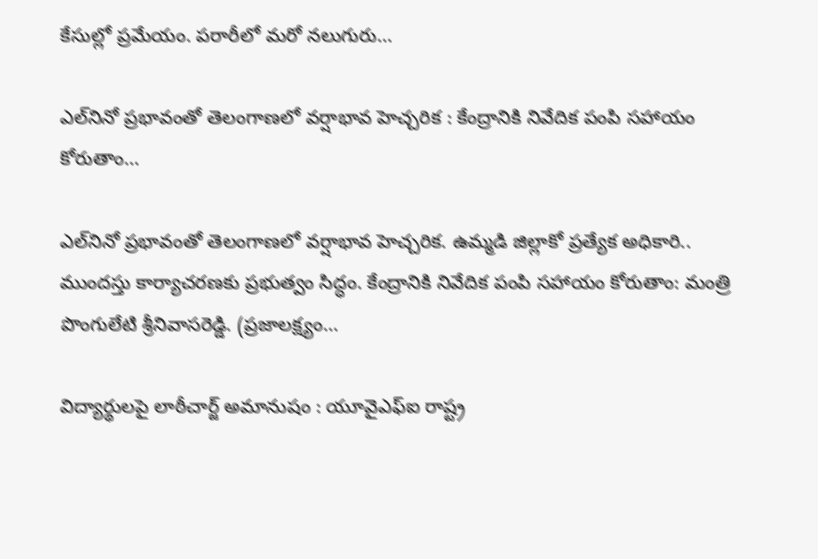కేసుల్లో ప్రమేయం. పరారీలో మరో నలుగురు…

ఎల్‌నినో ప్రభావంతో తెలంగాణలో వర్షాభావ హెచ్చరిక : కేంద్రానికి నివేదిక పంపి సహాయం కోరుతాం…

ఎల్‌నినో ప్రభావంతో తెలంగాణలో వర్షాభావ హెచ్చరిక. ఉమ్మడి జిల్లాకో ప్రత్యేక అధికారి.. ముందస్తు కార్యాచరణకు ప్రభుత్వం సిద్ధం. కేంద్రానికి నివేదిక పంపి సహాయం కోరుతాం: మంత్రి పొంగులేటి శ్రీనివాసరెడ్డి. (ప్రజాలక్ష్యం…

విద్యార్థులపై లాఠీచార్జ్ అమానుషం : యూవైఎఫ్‌ఐ రాష్ట్ర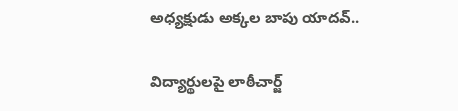అధ్యక్షుడు అక్కల బాపు యాదవ్..

విద్యార్థులపై లాఠీచార్జ్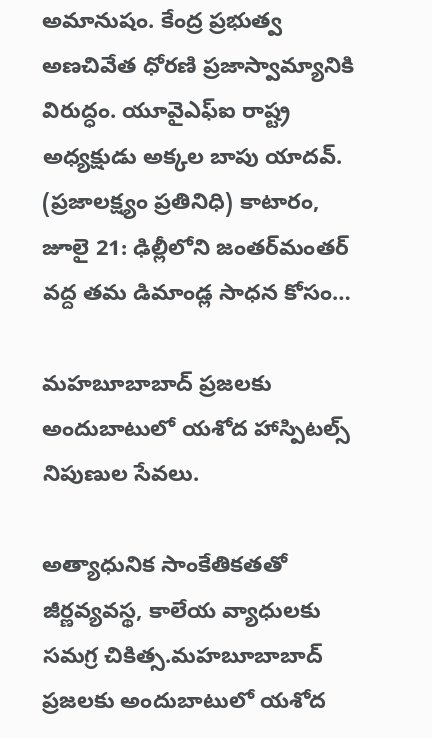అమానుషం. కేంద్ర ప్రభుత్వ అణచివేత ధోరణి ప్రజాస్వామ్యానికి విరుద్ధం. యూవైఎఫ్‌ఐ రాష్ట్ర అధ్యక్షుడు అక్కల బాపు యాదవ్. (ప్రజాలక్ష్యం ప్రతినిధి) కాటారం, జూలై 21: ఢిల్లీలోని జంతర్‌మంతర్ వద్ద తమ డిమాండ్ల సాధన కోసం…

మహబూబాబాద్ ప్రజలకు అందుబాటులో యశోద హాస్పిటల్స్ నిపుణుల సేవలు.

అత్యాధునిక సాంకేతికతతో జీర్ణవ్యవస్థ, కాలేయ వ్యాధులకు సమగ్ర చికిత్స.మహబూబాబాద్ ప్రజలకు అందుబాటులో యశోద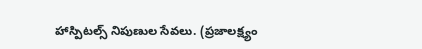హాస్పిటల్స్ నిపుణుల సేవలు. (ప్రజాలక్ష్యం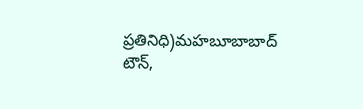ప్రతినిధి)మహబూబాబాద్ టౌన్,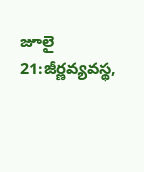జూలై 21:జీర్ణవ్యవస్థ,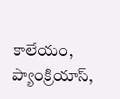కాలేయం, ప్యాంక్రియాస్,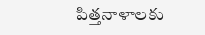పిత్తనాళాలకు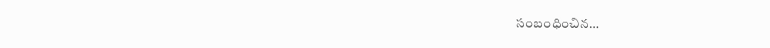సంబంధించిన…